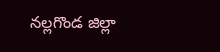నల్లగొండ జిల్లా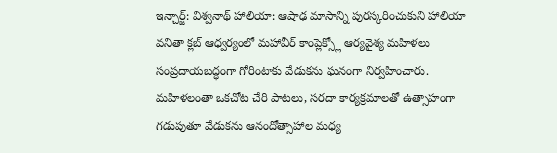ఇన్చార్జ్: విశ్వనాథ్ హాలియా: ఆషాఢ మాసాన్ని పురస్కరించుకుని హాలియా వనితా క్లబ్ ఆధ్వర్యంలో మహావీర్ కాంప్లెక్స్లో ఆర్యవైశ్య మహిళలు సంప్రదాయబద్ధంగా గోరింటాకు వేడుకను ఘనంగా నిర్వహించారు. మహిళలంతా ఒకచోట చేరి పాటలు, సరదా కార్యక్రమాలతో ఉత్సాహంగా గడుపుతూ వేడుకను ఆనందోత్సాహాల మధ్య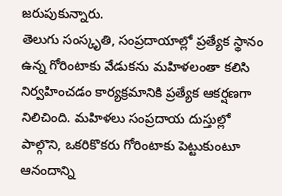జరుపుకున్నారు.
తెలుగు సంస్కృతి, సంప్రదాయాల్లో ప్రత్యేక స్థానం ఉన్న గోరింటాకు వేడుకను మహిళలంతా కలిసి నిర్వహించడం కార్యక్రమానికి ప్రత్యేక ఆకర్షణగా నిలిచింది. మహిళలు సంప్రదాయ దుస్తుల్లో పాల్గొని, ఒకరికొకరు గోరింటాకు పెట్టుకుంటూ ఆనందాన్ని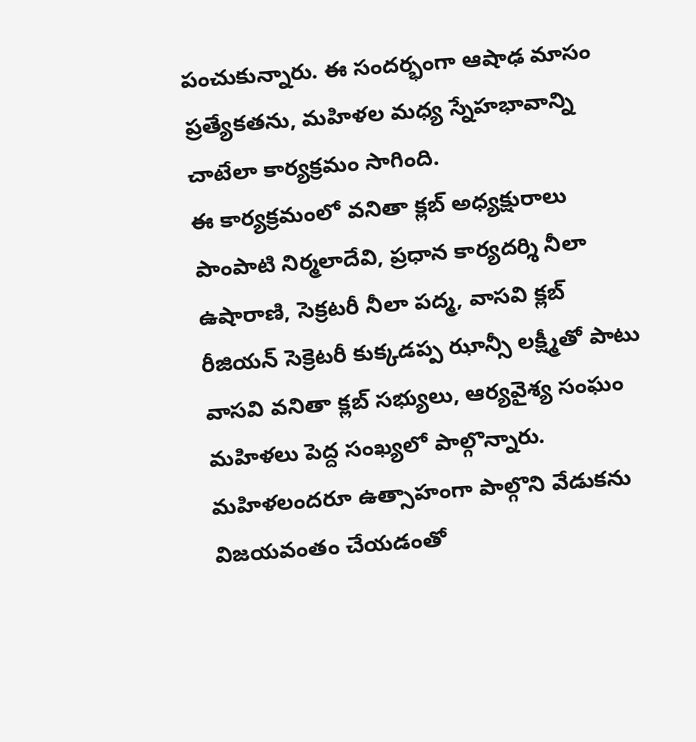పంచుకున్నారు. ఈ సందర్భంగా ఆషాఢ మాసం ప్రత్యేకతను, మహిళల మధ్య స్నేహభావాన్ని చాటేలా కార్యక్రమం సాగింది.
ఈ కార్యక్రమంలో వనితా క్లబ్ అధ్యక్షురాలు పాంపాటి నిర్మలాదేవి, ప్రధాన కార్యదర్శి నీలా ఉషారాణి, సెక్రటరీ నీలా పద్మ, వాసవి క్లబ్ రీజియన్ సెక్రెటరీ కుక్కడప్ప ఝాన్సీ లక్ష్మీతో పాటు వాసవి వనితా క్లబ్ సభ్యులు, ఆర్యవైశ్య సంఘం మహిళలు పెద్ద సంఖ్యలో పాల్గొన్నారు. మహిళలందరూ ఉత్సాహంగా పాల్గొని వేడుకను విజయవంతం చేయడంతో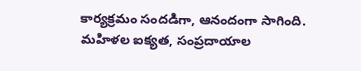కార్యక్రమం సందడిగా, ఆనందంగా సాగింది. మహిళల ఐక్యత, సంప్రదాయాల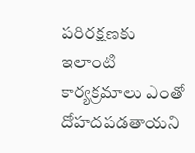పరిరక్షణకు ఇలాంటి కార్యక్రమాలు ఎంతో దోహదపడతాయని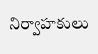నిర్వాహకులు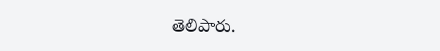తెలిపారు.